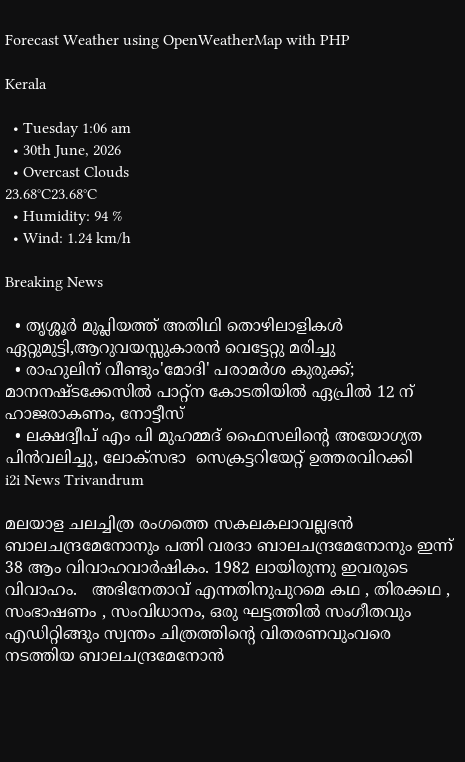Forecast Weather using OpenWeatherMap with PHP

Kerala

  • Tuesday 1:06 am
  • 30th June, 2026
  • Overcast Clouds
23.68°C23.68°C
  • Humidity: 94 %
  • Wind: 1.24 km/h

Breaking News

  • തൃശ്ശൂർ മുപ്ലിയത്ത് അതിഥി തൊഴിലാളികൾ ഏറ്റുമുട്ടി,ആറുവയസ്സുകാരൻ വെട്ടേറ്റു മരിച്ചു
  • രാഹുലിന് വീണ്ടും'മോദി' പരാമര്‍ശ കുരുക്ക്; മാനനഷ്ടക്കേസിൽ പാറ്റ്ന കോടതിയിൽ ഏപ്രിൽ 12 ന് ഹാജരാകണം, നോട്ടീസ്
  • ലക്ഷദ്വീപ് എം പി മുഹമ്മദ് ഫൈസലിൻ്റെ അയോഗ്യത പിൻവലിച്ചു, ലോക്സഭാ  സെക്രട്ടറിയേറ്റ് ഉത്തരവിറക്കി
i2i News Trivandrum

മലയാള ചലച്ചിത്ര രംഗത്തെ സകലകലാവല്ലഭൻ ബാലചന്ദ്രമേനോനും പത്നി വരദാ ബാലചന്ദ്രമേനോനും ഇന്ന്  38 ആം വിവാഹവാർഷികം. 1982 ലായിരുന്നു ഇവരുടെ വിവാഹം.   അഭിനേതാവ് എന്നതിനുപുറമെ കഥ , തിരക്കഥ , സംഭാഷണം , സംവിധാനം, ഒരു ഘട്ടത്തിൽ സംഗീതവും എഡിറ്റിങ്ങും സ്വന്തം ചിത്രത്തിന്റെ വിതരണവുംവരെ നടത്തിയ ബാലചന്ദ്രമേനോൻ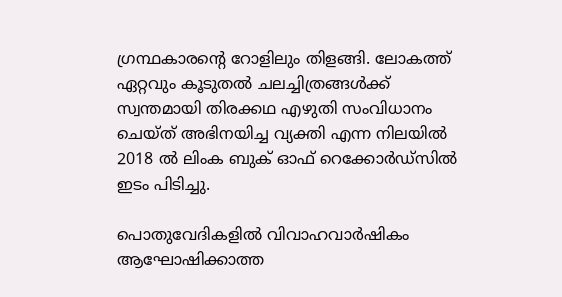ഗ്രന്ഥകാരന്റെ റോളിലും തിളങ്ങി. ലോകത്ത് ഏറ്റവും കൂടുതൽ ചലച്ചിത്രങ്ങൾക്ക്  സ്വന്തമായി തിരക്കഥ എഴുതി സംവിധാനം ചെയ്ത് അഭിനയിച്ച വ്യക്തി എന്ന നിലയിൽ 2018 ൽ ലിംക ബുക് ഓഫ് റെക്കോർഡ്സിൽ ഇടം പിടിച്ചു.

പൊതുവേദികളിൽ വിവാഹവാർഷികം ആഘോഷിക്കാത്ത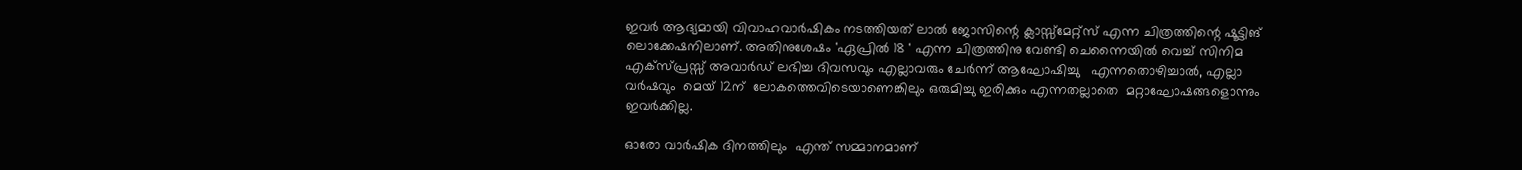ഇവർ ആദ്യമായി വിവാഹവാർഷികം നടത്തിയത് ലാൽ ജോസിന്റെ ക്ലാസ്സ്‌മേറ്റ്സ് എന്ന ചിത്രത്തിന്റെ ഷൂട്ടിങ് ലൊക്കേഷനിലാണ്. അതിനുശേഷം 'ഏപ്രിൽ 18 ' എന്ന ചിത്രത്തിനു വേണ്ടി ചെന്നൈയിൽ വെച്ച് സിനിമ എക്സ്പ്രസ്സ് അവാർഡ് ലഭിച്ച ദിവസവും എല്ലാവരും ചേർന്ന് ആഘോഷിച്ചു   എന്നതൊഴിച്ചാൽ, എല്ലാ വർഷവും  മെയ് 12ന്  ലോകത്തെവിടെയാണെങ്കിലും ഒരുമിച്ചു ഇരിക്കും എന്നതല്ലാതെ  മറ്റാഘോഷങ്ങളൊന്നും ഇവർക്കില്ല.

ഓരോ വാർഷിക ദിനത്തിലും  എന്ത് സമ്മാനമാണ്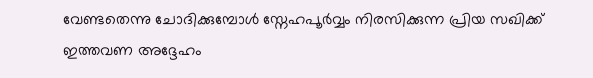വേണ്ടതെന്നു ചോദിക്കുമ്പോൾ സ്നേഹപൂർവ്വം നിരസിക്കുന്ന പ്രിയ സഖിക്ക്  ഇത്തവണ അദ്ദേഹം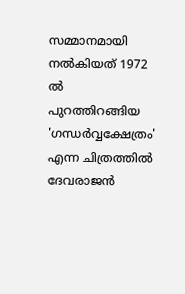സമ്മാനമായി  നൽകിയത് 1972  ൽ പുറത്തിറങ്ങിയ  'ഗന്ധർവ്വക്ഷേത്രം' എന്ന ചിത്രത്തിൽ ദേവരാജൻ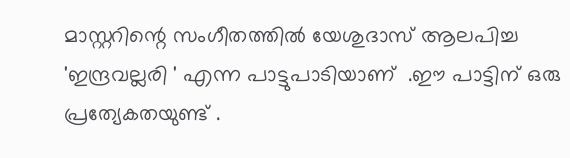മാസ്റ്ററിന്റെ സംഗീതത്തിൽ യേശുദാസ് ആലപിച്ച 'ഇന്ദ്രവല്ലരി ' എന്ന പാട്ടുപാടിയാണ്  .ഈ പാട്ടിന് ഒരു പ്രത്യേകതയുണ്ട് .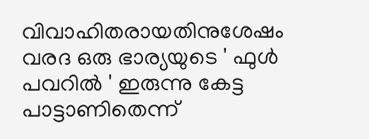വിവാഹിതരായതിനുശേഷം വരദ ഒരു ഭാര്യയുടെ ' ഫുൾ പവറിൽ ' ഇരുന്നു കേട്ട പാട്ടാണിതെന്ന്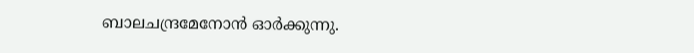ബാലചന്ദ്രമേനോൻ ഓർക്കുന്നു.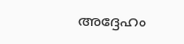അദ്ദേഹം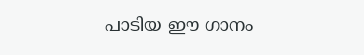പാടിയ ഈ ഗാനം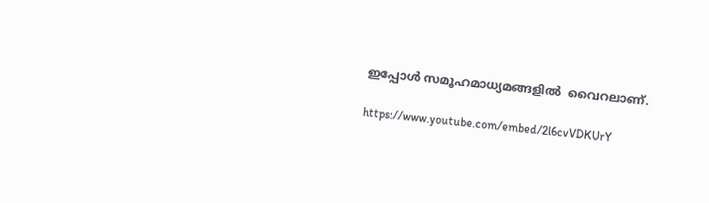ഇപ്പോൾ സമൂഹമാധ്യമങ്ങളിൽ  വൈറലാണ്.

https://www.youtube.com/embed/2l6cvVDKUrY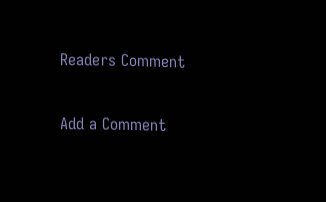Readers Comment

Add a Comment